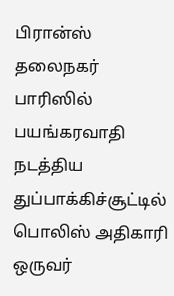பிரான்ஸ் தலைநகர் பாரிஸில் பயங்கரவாதி நடத்திய துப்பாக்கிச்சூட்டில் பொலிஸ் அதிகாரி ஒருவர்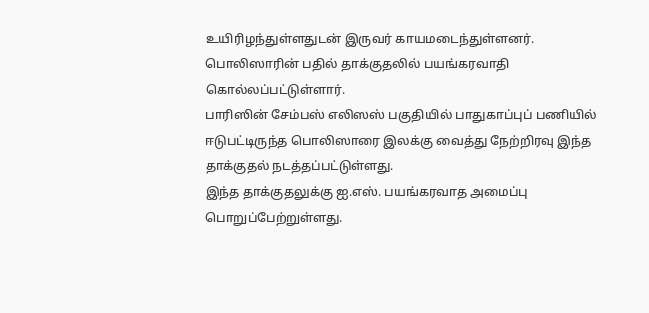உயிரிழந்துள்ளதுடன் இருவர் காயமடைந்துள்ளனர்.
பொலிஸாரின் பதில் தாக்குதலில் பயங்கரவாதி கொல்லப்பட்டுள்ளார்.
பாரிஸின் சேம்பஸ் எலிஸஸ் பகுதியில் பாதுகாப்புப் பணியில் ஈடுபட்டிருந்த பொலிஸாரை இலக்கு வைத்து நேற்றிரவு இந்த தாக்குதல் நடத்தப்பட்டுள்ளது.
இந்த தாக்குதலுக்கு ஐ.எஸ். பயங்கரவாத அமைப்பு பொறுப்பேற்றுள்ளது.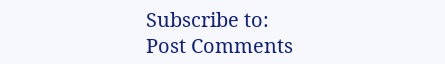Subscribe to:
Post Comments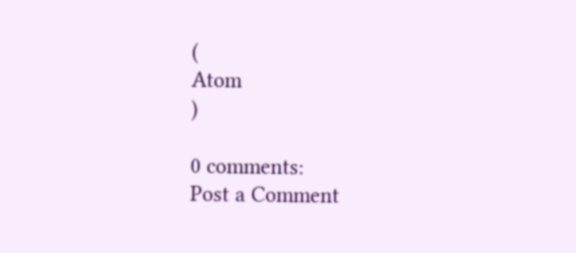(
Atom
)

0 comments:
Post a Comment